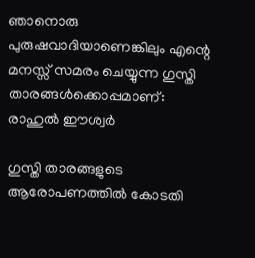ഞാനൊരു പുരുഷവാദിയാണെങ്കിലും എന്റെ മനസ്സ് സമരം ചെയ്യുന്ന ഗുസ്തി താരങ്ങൾക്കൊപ്പമാണ്: രാഹുൽ ഈശ്വർ

ഗുസ്തി താരങ്ങളുടെ ആരോപണത്തിൽ കോടതി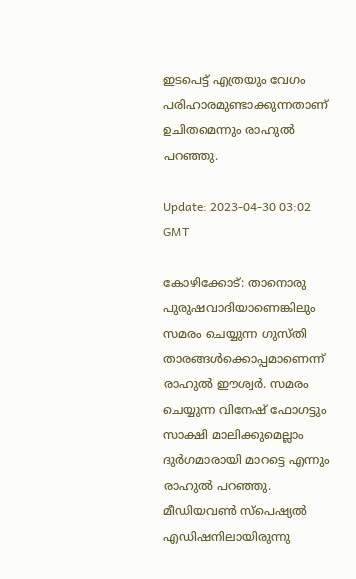ഇടപെട്ട് എത്രയും വേഗം പരിഹാരമുണ്ടാക്കുന്നതാണ് ഉചിതമെന്നും രാഹുൽ പറഞ്ഞു.

Update: 2023-04-30 03:02 GMT

കോഴിക്കോട്: താനൊരു പുരുഷവാദിയാണെങ്കിലും സമരം ചെയ്യുന്ന ഗുസ്തി താരങ്ങൾക്കൊപ്പമാണെന്ന് രാഹുൽ ഈശ്വർ. സമരം ചെയ്യുന്ന വിനേഷ് ഫോഗട്ടും സാക്ഷി മാലിക്കുമെല്ലാം ദുർഗമാരായി മാറട്ടെ എന്നും രാഹുൽ പറഞ്ഞു. മീഡിയവൺ സ്‌പെഷ്യൽ എഡിഷനിലായിരുന്നു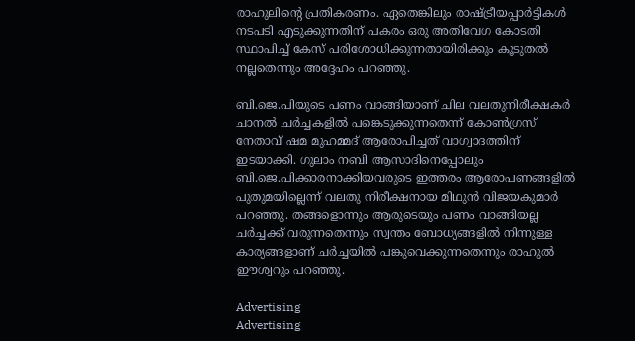രാഹുലിന്റെ പ്രതികരണം. ഏതെങ്കിലും രാഷ്ട്രീയപ്പാർട്ടികൾ നടപടി എടുക്കുന്നതിന് പകരം ഒരു അതിവേഗ കോടതി സ്ഥാപിച്ച് കേസ് പരിശോധിക്കുന്നതായിരിക്കും കൂടുതൽ നല്ലതെന്നും അദ്ദേഹം പറഞ്ഞു.

ബി.ജെ.പിയുടെ പണം വാങ്ങിയാണ് ചില വലതുനിരീക്ഷകർ ചാനൽ ചർച്ചകളിൽ പങ്കെടുക്കുന്നതെന്ന് കോൺഗ്രസ് നേതാവ് ഷമ മുഹമ്മദ് ആരോപിച്ചത് വാഗ്വാദത്തിന് ഇടയാക്കി. ഗുലാം നബി ആസാദിനെപ്പോലും ബി.ജെ.പിക്കാരനാക്കിയവരുടെ ഇത്തരം ആരോപണങ്ങളിൽ പുതുമയില്ലെന്ന് വലതു നിരീക്ഷനായ മിഥുൻ വിജയകുമാർ പറഞ്ഞു. തങ്ങളൊന്നും ആരുടെയും പണം വാങ്ങിയല്ല ചർച്ചക്ക് വരുന്നതെന്നും സ്വന്തം ബോധ്യങ്ങളിൽ നിന്നുള്ള കാര്യങ്ങളാണ് ചർച്ചയിൽ പങ്കുവെക്കുന്നതെന്നും രാഹുൽ ഈശ്വറും പറഞ്ഞു.

Advertising
Advertising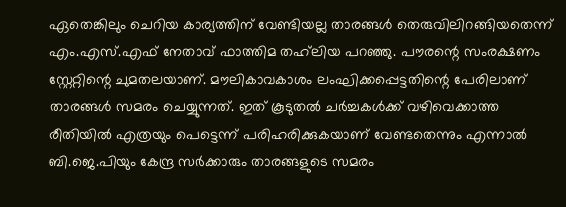ഏതെങ്കിലും ചെറിയ കാര്യത്തിന് വേണ്ടിയല്ല താരങ്ങൾ തെരുവിലിറങ്ങിയതെന്ന് എം.എസ്.എഫ് നേതാവ് ഫാത്തിമ തഹ്‌ലിയ പറഞ്ഞു. പൗരന്റെ സംരക്ഷണം സ്റ്റേറ്റിന്റെ ചുമതലയാണ്. മൗലികാവകാശം ലംഘിക്കപ്പെട്ടതിന്റെ പേരിലാണ് താരങ്ങൾ സമരം ചെയ്യുന്നത്. ഇത് കൂടുതൽ ചർച്ചകൾക്ക് വഴിവെക്കാത്ത രീതിയിൽ എത്രയും പെട്ടെന്ന് പരിഹരിക്കുകയാണ് വേണ്ടതെന്നും എന്നാൽ ബി.ജെ.പിയും കേന്ദ്ര സർക്കാരും താരങ്ങളുടെ സമരം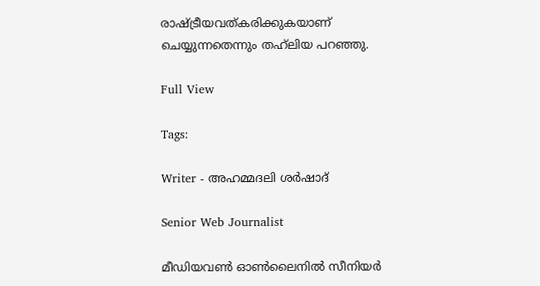രാഷ്ട്രീയവത്കരിക്കുകയാണ് ചെയ്യുന്നതെന്നും തഹ്‌ലിയ പറഞ്ഞു.

Full View

Tags:

Writer - അഹമ്മദലി ശര്‍ഷാദ്

Senior Web Journalist

മീഡിയവൺ ഓൺലൈനിൽ സീനിയർ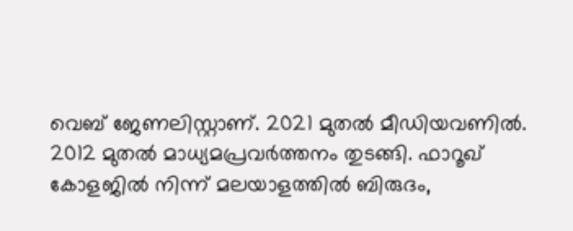വെബ് ജേണലിസ്റ്റാണ്. 2021 മുതൽ മീഡിയവണിൽ. 2012 മുതൽ മാധ്യമപ്രവർത്തനം തുടങ്ങി. ഫാറൂഖ് കോളജിൽ നിന്ന് മലയാളത്തിൽ ബിരുദം,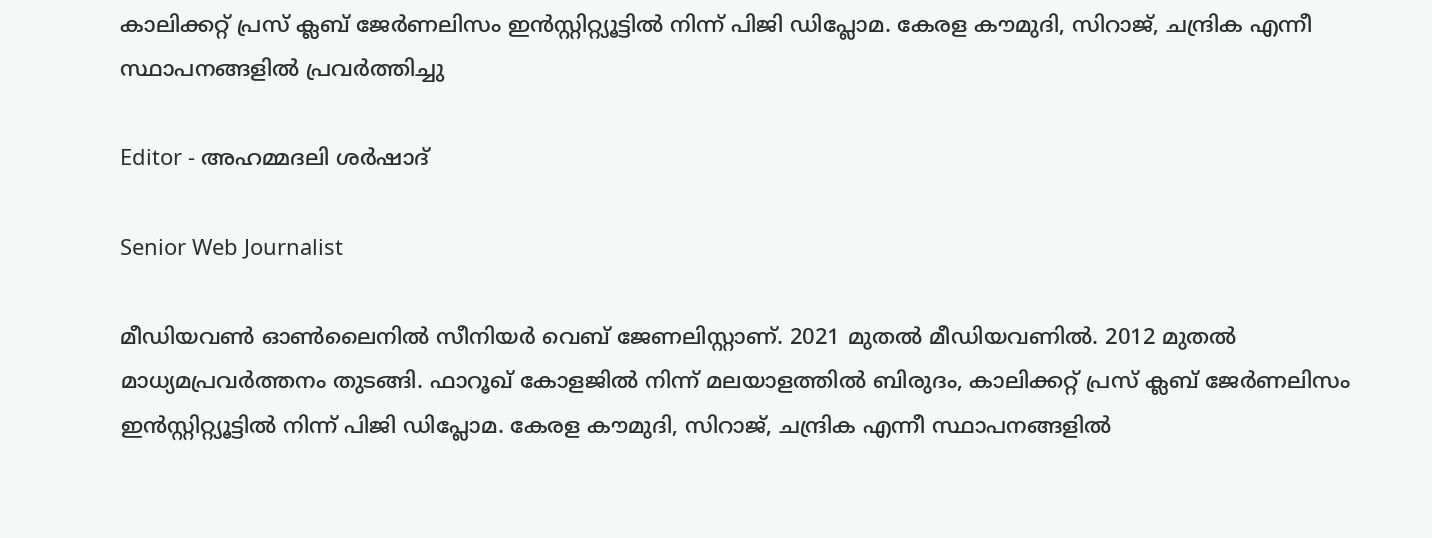കാലിക്കറ്റ് പ്രസ് ക്ലബ് ജേർണലിസം ഇൻസ്റ്റിറ്റ്യൂട്ടിൽ നിന്ന് പിജി ഡിപ്ലോമ. കേരള കൗമുദി, സിറാജ്, ചന്ദ്രിക എന്നീ സ്ഥാപനങ്ങളിൽ പ്രവർത്തിച്ചു

Editor - അഹമ്മദലി ശര്‍ഷാദ്

Senior Web Journalist

മീഡിയവൺ ഓൺലൈനിൽ സീനിയർ വെബ് ജേണലിസ്റ്റാണ്. 2021 മുതൽ മീഡിയവണിൽ. 2012 മുതൽ മാധ്യമപ്രവർത്തനം തുടങ്ങി. ഫാറൂഖ് കോളജിൽ നിന്ന് മലയാളത്തിൽ ബിരുദം, കാലിക്കറ്റ് പ്രസ് ക്ലബ് ജേർണലിസം ഇൻസ്റ്റിറ്റ്യൂട്ടിൽ നിന്ന് പിജി ഡിപ്ലോമ. കേരള കൗമുദി, സിറാജ്, ചന്ദ്രിക എന്നീ സ്ഥാപനങ്ങളിൽ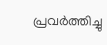പ്രവർത്തിച്ചു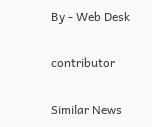By - Web Desk

contributor

Similar News